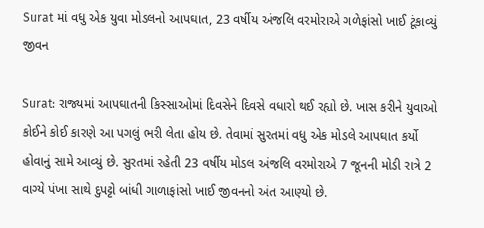Surat માં વધુ એક યુવા મોડલનો આપઘાત, 23 વર્ષીય અંજલિ વરમોરાએ ગળેફાંસો ખાઈ ટૂંકાવ્યું જીવન

Surat: રાજ્યમાં આપઘાતની કિસ્સાઓમાં દિવસેને દિવસે વધારો થઈ રહ્યો છે. ખાસ કરીને યુવાઓ કોઈને કોઈ કારણે આ પગલું ભરી લેતા હોય છે. તેવામાં સુરતમાં વધુ એક મોડલે આપઘાત કર્યો હોવાનું સામે આવ્યું છે. સુરતમાં રહેતી 23 વર્ષીય મોડલ અંજલિ વરમોરાએ 7 જૂનની મોડી રાત્રે 2 વાગ્યે પંખા સાથે દુપટ્ટો બાંધી ગાળાફાંસો ખાઈ જીવનનો અંત આણ્યો છે.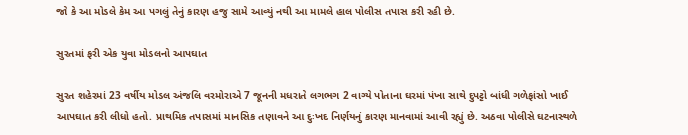જો કે આ મોડલે કેમ આ પગલું તેનું કારણ હજુ સામે આવ્યું નથી આ મામલે હાલ પોલીસ તપાસ કરી રહી છે.

સુરતમાં ફરી એક યુવા મોડલનો આપઘાત

સુરત શહેરમાં 23 વર્ષીય મોડલ અંજલિ વરમોરાએ 7 જૂનની મધરાતે લગભગ 2 વાગ્યે પોતાના ઘરમાં પંખા સાથે દુપટ્ટો બાંધી ગળેફાંસો ખાઈ આપઘાત કરી લીધો હતો. પ્રાથમિક તપાસમાં માનસિક તણાવને આ દુઃખદ નિર્ણયનું કારણ માનવામાં આવી રહ્યું છે. અઠવા પોલીસે ઘટનાસ્થળે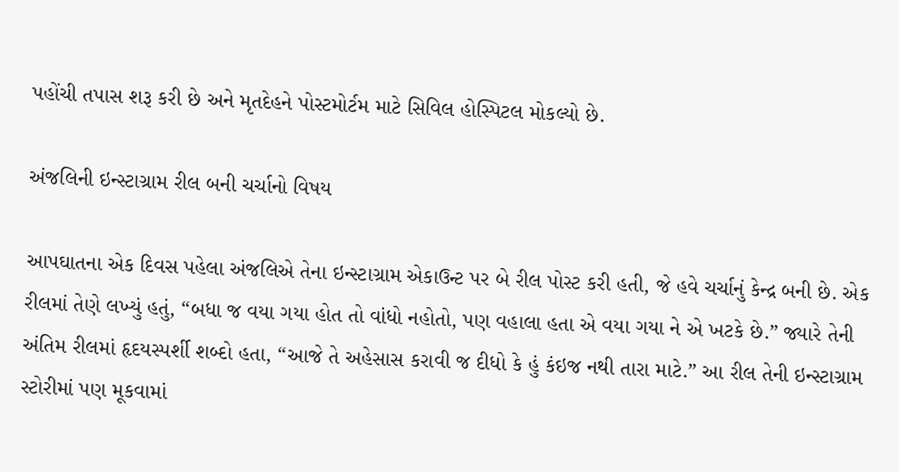પહોંચી તપાસ શરૂ કરી છે અને મૃતદેહને પોસ્ટમોર્ટમ માટે સિવિલ હોસ્પિટલ મોકલ્યો છે.

અંજલિની ઇન્સ્ટાગ્રામ રીલ બની ચર્ચાનો વિષય

આપઘાતના એક દિવસ પહેલા અંજલિએ તેના ઇન્સ્ટાગ્રામ એકાઉન્ટ પર બે રીલ પોસ્ટ કરી હતી, જે હવે ચર્ચાનું કેન્દ્ર બની છે. એક રીલમાં તેણે લખ્યું હતું, “બધા જ વયા ગયા હોત તો વાંધો નહોતો, પણ વહાલા હતા એ વયા ગયા ને એ ખટકે છે.” જ્યારે તેની અંતિમ રીલમાં હૃદયસ્પર્શી શબ્દો હતા, “આજે તે અહેસાસ કરાવી જ દીધો કે હું કંઇજ નથી તારા માટે.” આ રીલ તેની ઇન્સ્ટાગ્રામ સ્ટોરીમાં પણ મૂકવામાં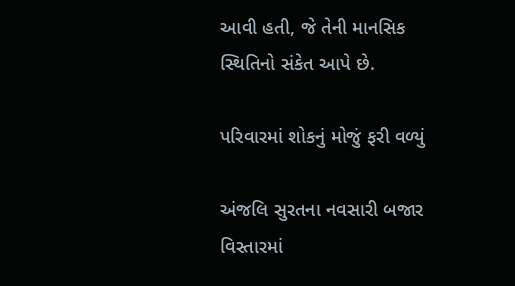આવી હતી, જે તેની માનસિક સ્થિતિનો સંકેત આપે છે.

પરિવારમાં શોકનું મોજું ફરી વળ્યું

અંજલિ સુરતના નવસારી બજાર વિસ્તારમાં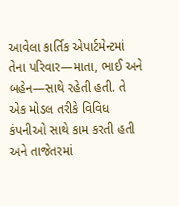આવેલા કાર્તિક એપાર્ટમેન્ટમાં તેના પરિવાર—માતા, ભાઈ અને બહેન—સાથે રહેતી હતી. તે એક મોડલ તરીકે વિવિધ કંપનીઓ સાથે કામ કરતી હતી અને તાજેતરમાં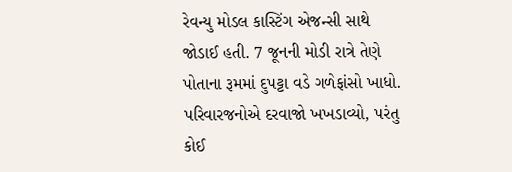રેવન્યુ મોડલ કાસ્ટિંગ એજન્સી સાથે જોડાઈ હતી. 7 જૂનની મોડી રાત્રે તેણે પોતાના રૂમમાં દુપટ્ટા વડે ગળેફાંસો ખાધો. પરિવારજનોએ દરવાજો ખખડાવ્યો, પરંતુ કોઈ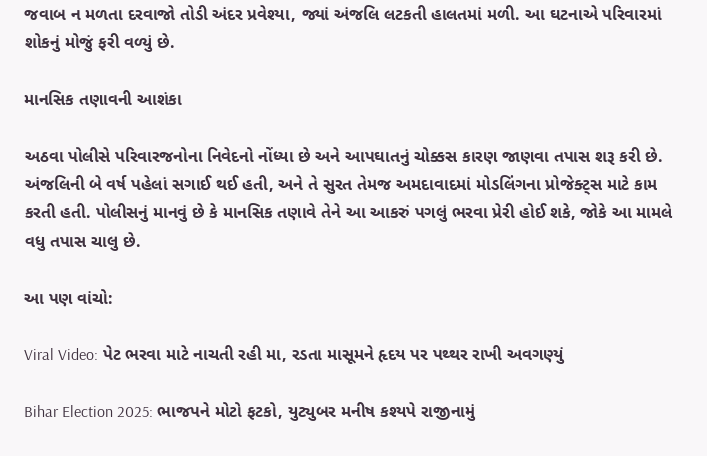જવાબ ન મળતા દરવાજો તોડી અંદર પ્રવેશ્યા, જ્યાં અંજલિ લટકતી હાલતમાં મળી. આ ઘટનાએ પરિવારમાં શોકનું મોજું ફરી વળ્યું છે.

માનસિક તણાવની આશંકા

અઠવા પોલીસે પરિવારજનોના નિવેદનો નોંધ્યા છે અને આપઘાતનું ચોક્કસ કારણ જાણવા તપાસ શરૂ કરી છે. અંજલિની બે વર્ષ પહેલાં સગાઈ થઈ હતી, અને તે સુરત તેમજ અમદાવાદમાં મોડલિંગના પ્રોજેક્ટ્સ માટે કામ કરતી હતી. પોલીસનું માનવું છે કે માનસિક તણાવે તેને આ આકરું પગલું ભરવા પ્રેરી હોઈ શકે, જોકે આ મામલે વધુ તપાસ ચાલુ છે.

આ પણ વાંચો:

Viral Video: પેટ ભરવા માટે નાચતી રહી મા, રડતા માસૂમને હૃદય પર પથ્થર રાખી અવગણ્યું

Bihar Election 2025: ભાજપને મોટો ફટકો, યુટ્યુબર મનીષ કશ્યપે રાજીનામું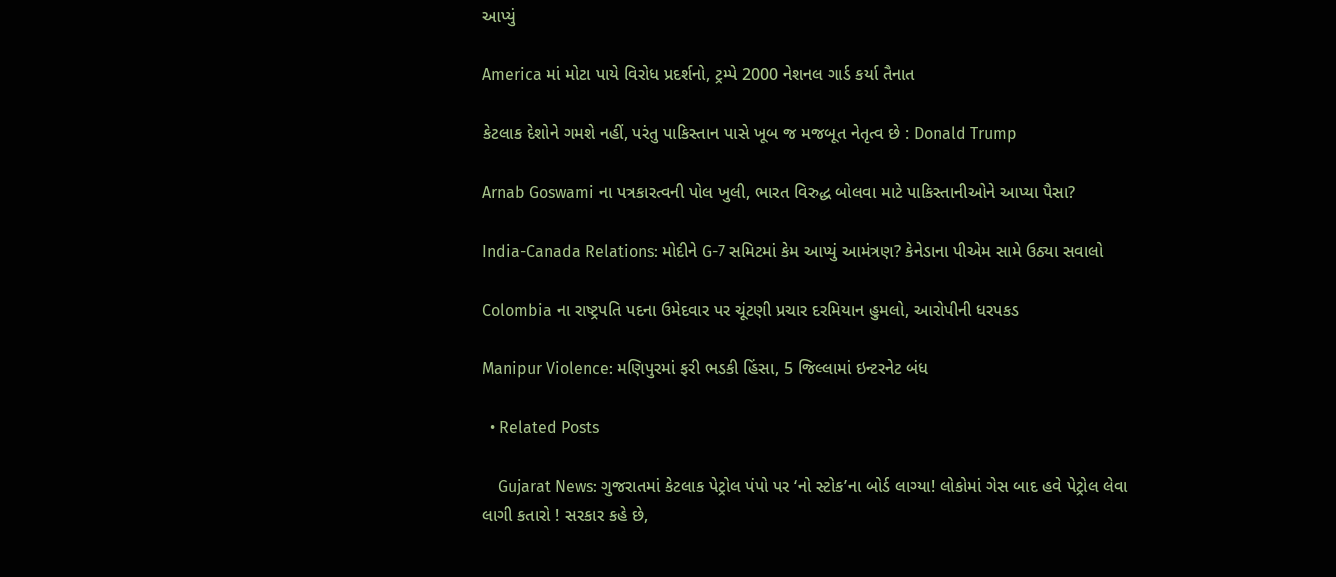આપ્યું

America માં મોટા પાયે વિરોધ પ્રદર્શનો, ટ્રમ્પે 2000 નેશનલ ગાર્ડ કર્યા તૈનાત

કેટલાક દેશોને ગમશે નહીં, પરંતુ પાકિસ્તાન પાસે ખૂબ જ મજબૂત નેતૃત્વ છે : Donald Trump

Arnab Goswami ના પત્રકારત્વની પોલ ખુલી, ભારત વિરુદ્ધ બોલવા માટે પાકિસ્તાનીઓને આપ્યા પૈસા?

India-Canada Relations: મોદીને G-7 સમિટમાં કેમ આપ્યું આમંત્રણ? કેનેડાના પીએમ સામે ઉઠ્યા સવાલો

Colombia ના રાષ્ટ્રપતિ પદના ઉમેદવાર પર ચૂંટણી પ્રચાર દરમિયાન હુમલો, આરોપીની ધરપકડ

Manipur Violence: મણિપુરમાં ફરી ભડકી હિંસા, 5 જિલ્લામાં ઇન્ટરનેટ બંધ

  • Related Posts

    Gujarat News: ગુજરાતમાં કેટલાક પેટ્રોલ પંપો પર ‘નો સ્ટોક’ના બોર્ડ લાગ્યા! લોકોમાં ગેસ બાદ હવે પેટ્રોલ લેવા લાગી કતારો ! સરકાર કહે છે,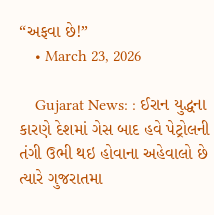“અફવા છે!”
    • March 23, 2026

    Gujarat News: : ઈરાન યુદ્ધના કારણે દેશમાં ગેસ બાદ હવે પેટ્રોલની તંગી ઉભી થઇ હોવાના અહેવાલો છે ત્યારે ગુજરાતમા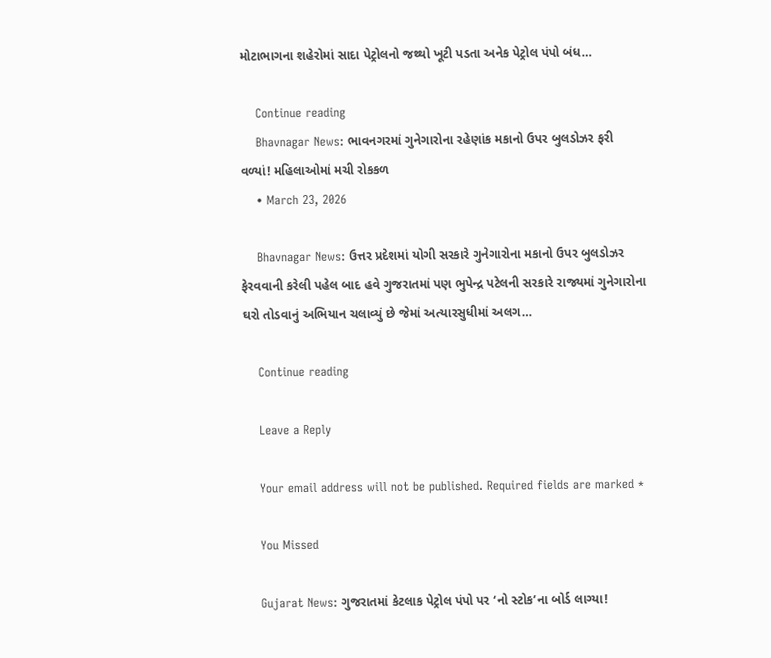મોટાભાગના શહેરોમાં સાદા પેટ્રોલનો જથ્થો ખૂટી પડતા અનેક પેટ્રોલ પંપો બંધ…

    Continue reading
    Bhavnagar News: ભાવનગરમાં ગુનેગારોના રહેણાંક મકાનો ઉપર બુલડોઝર ફરી વળ્યાં! મહિલાઓમાં મચી રોકકળ
    • March 23, 2026

    Bhavnagar News: ઉત્તર પ્રદેશમાં યોગી સરકારે ગુનેગારોના મકાનો ઉપર બુલડોઝર ફેરવવાની કરેલી પહેલ બાદ હવે ગુજરાતમાં પણ ભુપેન્દ્ર પટેલની સરકારે રાજ્યમાં ગુનેગારોના ઘરો તોડવાનું અભિયાન ચલાવ્યું છે જેમાં અત્યારસુધીમાં અલગ…

    Continue reading

    Leave a Reply

    Your email address will not be published. Required fields are marked *

    You Missed

    Gujarat News: ગુજરાતમાં કેટલાક પેટ્રોલ પંપો પર ‘નો સ્ટોક’ના બોર્ડ લાગ્યા!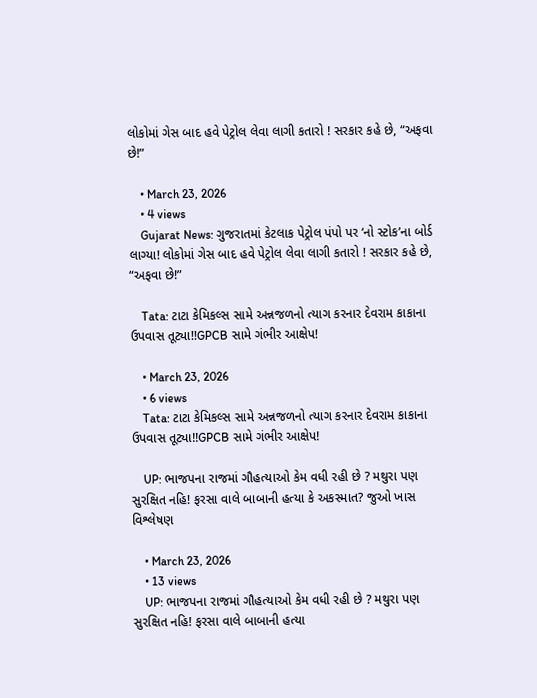લોકોમાં ગેસ બાદ હવે પેટ્રોલ લેવા લાગી કતારો ! સરકાર કહે છે, “અફવા છે!”

    • March 23, 2026
    • 4 views
    Gujarat News: ગુજરાતમાં કેટલાક પેટ્રોલ પંપો પર ‘નો સ્ટોક’ના બોર્ડ લાગ્યા! લોકોમાં ગેસ બાદ હવે પેટ્રોલ લેવા લાગી કતારો ! સરકાર કહે છે, “અફવા છે!”

    Tata: ટાટા કેમિકલ્સ સામે અન્નજળનો ત્યાગ કરનાર દેવરામ કાકાના ઉપવાસ તૂટ્યા!!GPCB સામે ગંભીર આક્ષેપ!

    • March 23, 2026
    • 6 views
    Tata: ટાટા કેમિકલ્સ સામે અન્નજળનો ત્યાગ કરનાર દેવરામ કાકાના ઉપવાસ તૂટ્યા!!GPCB સામે ગંભીર આક્ષેપ!

    UP: ભાજપના રાજમાં ગૌહત્યાઓ કેમ વધી રહી છે ? મથુરા પણ સુરક્ષિત નહિ! ફરસા વાલે બાબાની હત્યા કે અકસ્માત? જુઓ ખાસ વિશ્લેષણ

    • March 23, 2026
    • 13 views
    UP: ભાજપના રાજમાં ગૌહત્યાઓ કેમ વધી રહી છે ? મથુરા પણ સુરક્ષિત નહિ! ફરસા વાલે બાબાની હત્યા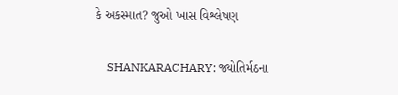કે અકસ્માત? જુઓ ખાસ વિશ્લેષણ

    SHANKARACHARY: જ્યોતિર્મઠના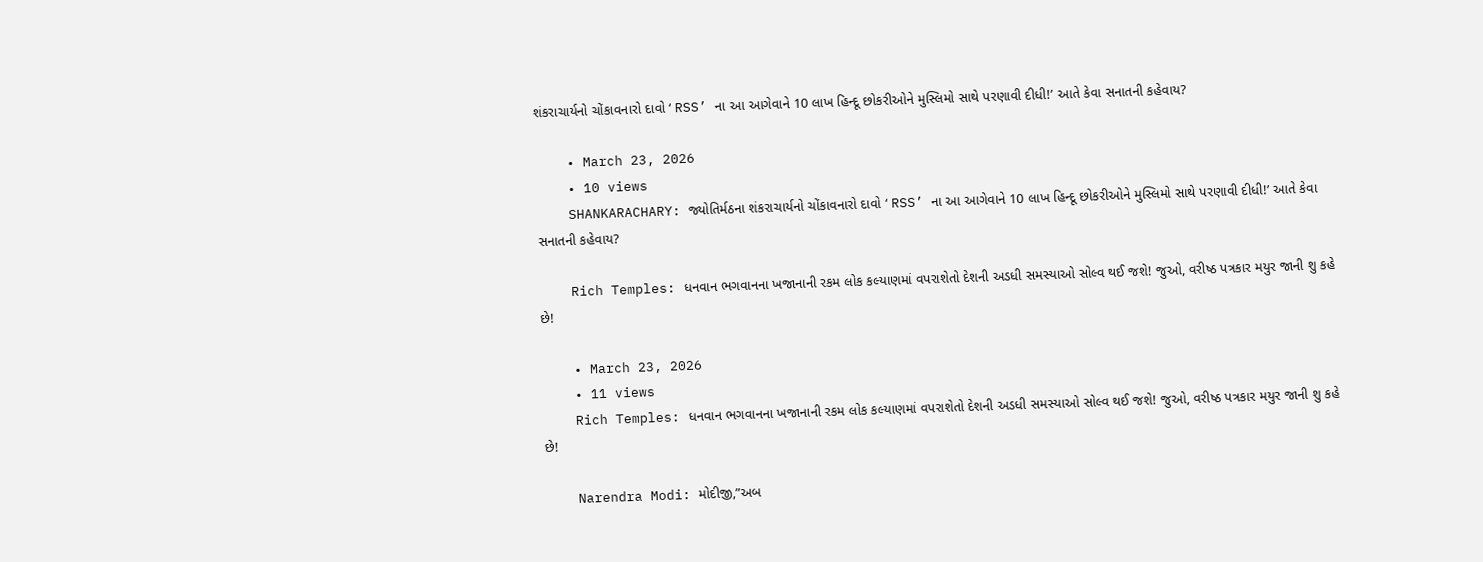શંકરાચાર્યનો ચોંકાવનારો દાવો ‘ RSS’ ના આ આગેવાને 10 લાખ હિન્દૂ છોકરીઓને મુસ્લિમો સાથે પરણાવી દીધી!’ આતે કેવા સનાતની કહેવાય?

    • March 23, 2026
    • 10 views
    SHANKARACHARY: જ્યોતિર્મઠના શંકરાચાર્યનો ચોંકાવનારો દાવો ‘ RSS’ ના આ આગેવાને 10 લાખ હિન્દૂ છોકરીઓને મુસ્લિમો સાથે પરણાવી દીધી!’ આતે કેવા સનાતની કહેવાય?

    Rich Temples: ધનવાન ભગવાનના ખજાનાની રકમ લોક કલ્યાણમાં વપરાશેતો દેશની અડધી સમસ્યાઓ સોલ્વ થઈ જશે! જુઓ, વરીષ્ઠ પત્રકાર મયુર જાની શુ કહે છે!

    • March 23, 2026
    • 11 views
    Rich Temples: ધનવાન ભગવાનના ખજાનાની રકમ લોક કલ્યાણમાં વપરાશેતો દેશની અડધી સમસ્યાઓ સોલ્વ થઈ જશે! જુઓ, વરીષ્ઠ પત્રકાર મયુર જાની શુ કહે છે!

    Narendra Modi: મોદીજી,”અબ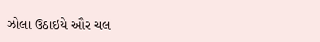ઝોલા ઉઠાઇયે ઔર ચલ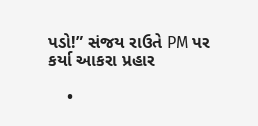પડો!” સંજય રાઉતે PM પર કર્યા આકરા પ્રહાર

    •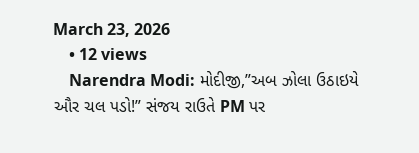March 23, 2026
    • 12 views
    Narendra Modi: મોદીજી,”અબ ઝોલા ઉઠાઇયે ઔર ચલ પડો!” સંજય રાઉતે PM પર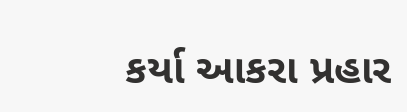કર્યા આકરા પ્રહાર